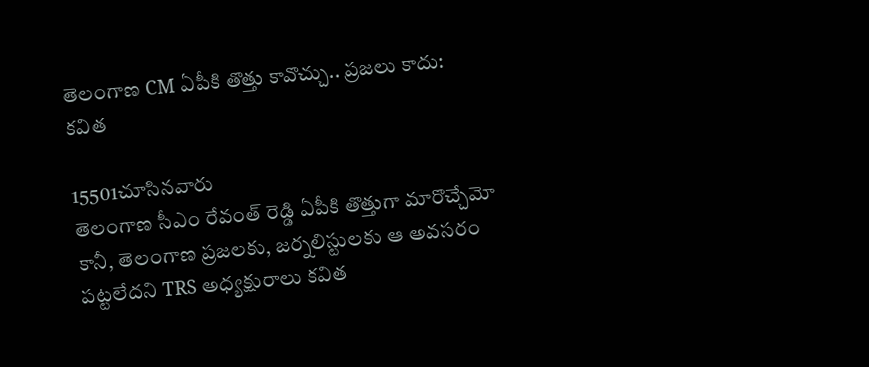తెలంగాణ CM ఏపీకి తొత్తు కావొచ్చు.. ప్రజలు కాదు: కవిత

15501చూసినవారు
తెలంగాణ సీఎం రేవంత్ రెడ్డి ఏపీకి తొత్తుగా మారొచ్చేమో కానీ, తెలంగాణ ప్రజలకు, జర్నలిస్టులకు ఆ అవసరం పట్టలేదని TRS అధ్యక్షురాలు కవిత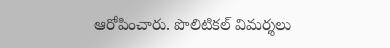ఆరోపించారు. పొలిటికల్ విమర్శలు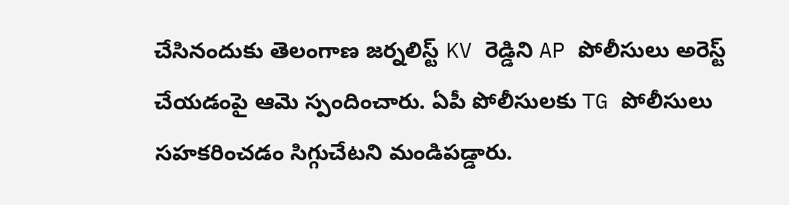చేసినందుకు తెలంగాణ జర్నలిస్ట్ KV రెడ్డిని AP పోలీసులు అరెస్ట్ చేయడంపై ఆమె స్పందించారు. ఏపీ పోలీసులకు TG పోలీసులు సహకరించడం సిగ్గుచేటని మండిపడ్డారు.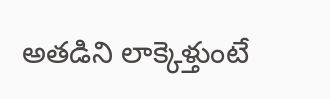అతడిని లాక్కెళ్తుంటే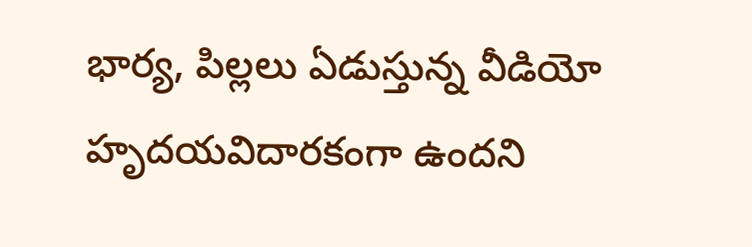భార్య, పిల్లలు ఏడుస్తున్న వీడియో హృదయవిదారకంగా ఉందని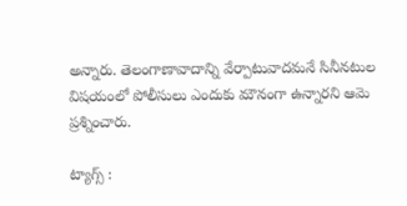అన్నారు. తెలంగాణావాదాన్ని వేర్పాటువాదమనే సినీనటుల విషయంలో పోలీసులు ఎందుకు మౌనంగా ఉన్నారని ఆమె ప్రశ్నించారు.

ట్యాగ్స్ :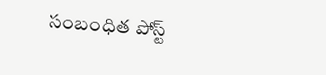సంబంధిత పోస్ట్